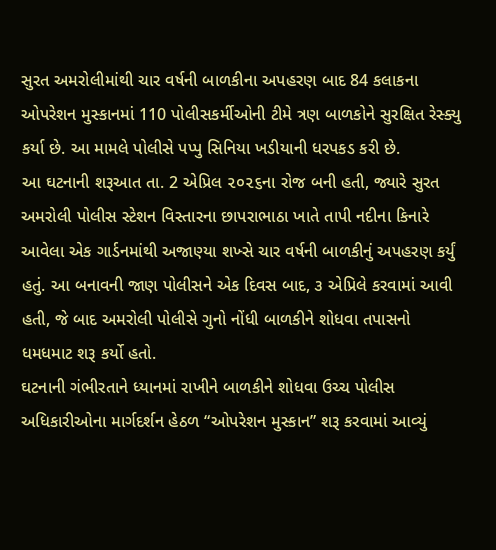સુરત અમરોલીમાંથી ચાર વર્ષની બાળકીના અપહરણ બાદ 84 કલાકના ઓપરેશન મુસ્કાનમાં 110 પોલીસકર્મીઓની ટીમે ત્રણ બાળકોને સુરક્ષિત રેસ્ક્યુ કર્યા છે. આ મામલે પોલીસે પપ્પુ સિનિયા ખડીયાની ધરપકડ કરી છે.
આ ઘટનાની શરૂઆત તા. 2 એપ્રિલ ૨૦૨૬ના રોજ બની હતી, જ્યારે સુરત અમરોલી પોલીસ સ્ટેશન વિસ્તારના છાપરાભાઠા ખાતે તાપી નદીના કિનારે આવેલા એક ગાર્ડનમાંથી અજાણ્યા શખ્સે ચાર વર્ષની બાળકીનું અપહરણ કર્યું હતું. આ બનાવની જાણ પોલીસને એક દિવસ બાદ, ૩ એપ્રિલે કરવામાં આવી હતી, જે બાદ અમરોલી પોલીસે ગુનો નોંધી બાળકીને શોધવા તપાસનો ધમધમાટ શરૂ કર્યો હતો.
ઘટનાની ગંભીરતાને ધ્યાનમાં રાખીને બાળકીને શોધવા ઉચ્ચ પોલીસ અધિકારીઓના માર્ગદર્શન હેઠળ “ઓપરેશન મુસ્કાન” શરૂ કરવામાં આવ્યું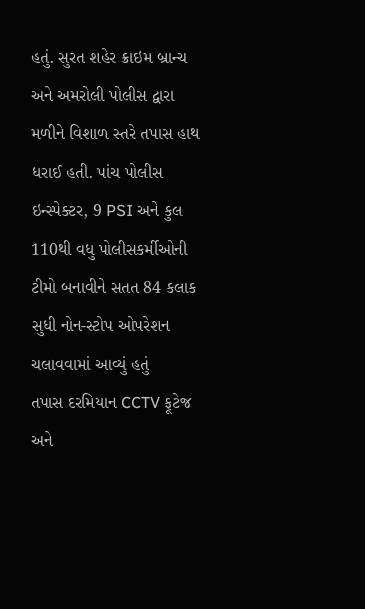હતું. સુરત શહેર ક્રાઇમ બ્રાન્ચ અને અમરોલી પોલીસ દ્વારા મળીને વિશાળ સ્તરે તપાસ હાથ ધરાઈ હતી. પાંચ પોલીસ ઇન્સ્પેક્ટર, 9 PSI અને કુલ 110થી વધુ પોલીસકર્મીઓની ટીમો બનાવીને સતત 84 કલાક સુધી નોન-સ્ટોપ ઓપરેશન ચલાવવામાં આવ્યું હતું
તપાસ દરમિયાન CCTV ફૂટેજ અને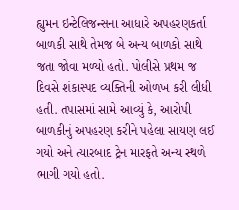હ્યુમન ઇન્ટેલિજન્સના આધારે અપહરણકર્તા બાળકી સાથે તેમજ બે અન્ય બાળકો સાથે જતા જોવા મળ્યો હતો. પોલીસે પ્રથમ જ દિવસે શંકાસ્પદ વ્યક્તિની ઓળખ કરી લીધી હતી. તપાસમાં સામે આવ્યું કે, આરોપી બાળકીનું અપહરણ કરીને પહેલા સાયણ લઈ ગયો અને ત્યારબાદ ટ્રેન મારફતે અન્ય સ્થળે ભાગી ગયો હતો.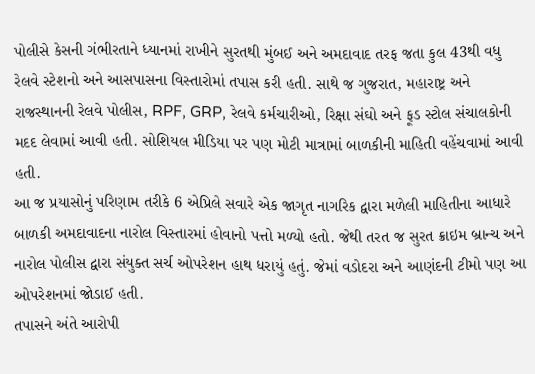પોલીસે કેસની ગંભીરતાને ધ્યાનમાં રાખીને સુરતથી મુંબઈ અને અમદાવાદ તરફ જતા કુલ 43થી વધુ રેલવે સ્ટેશનો અને આસપાસના વિસ્તારોમાં તપાસ કરી હતી. સાથે જ ગુજરાત, મહારાષ્ટ્ર અને રાજસ્થાનની રેલવે પોલીસ, RPF, GRP, રેલવે કર્મચારીઓ, રિક્ષા સંઘો અને ફૂડ સ્ટોલ સંચાલકોની મદદ લેવામાં આવી હતી. સોશિયલ મીડિયા પર પણ મોટી માત્રામાં બાળકીની માહિતી વહેંચવામાં આવી હતી.
આ જ પ્રયાસોનું પરિણામ તરીકે 6 એપ્રિલે સવારે એક જાગૃત નાગરિક દ્વારા મળેલી માહિતીના આધારે બાળકી અમદાવાદના નારોલ વિસ્તારમાં હોવાનો પત્તો મળ્યો હતો. જેથી તરત જ સુરત ક્રાઇમ બ્રાન્ચ અને નારોલ પોલીસ દ્વારા સંયુક્ત સર્ચ ઓપરેશન હાથ ધરાયું હતું. જેમાં વડોદરા અને આણંદની ટીમો પણ આ ઓપરેશનમાં જોડાઈ હતી.
તપાસને અંતે આરોપી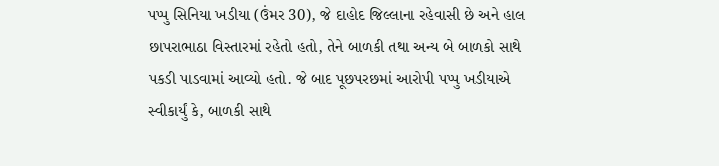પપ્પુ સિનિયા ખડીયા (ઉંમર 30), જે દાહોદ જિલ્લાના રહેવાસી છે અને હાલ છાપરાભાઠા વિસ્તારમાં રહેતો હતો, તેને બાળકી તથા અન્ય બે બાળકો સાથે પકડી પાડવામાં આવ્યો હતો. જે બાદ પૂછપરછમાં આરોપી પપ્પુ ખડીયાએ સ્વીકાર્યું કે, બાળકી સાથે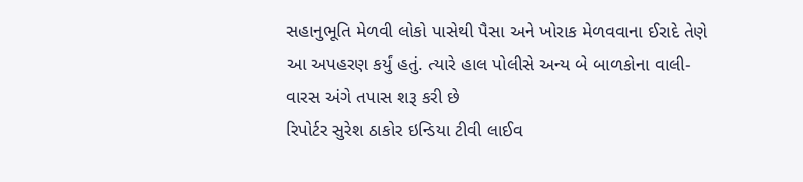સહાનુભૂતિ મેળવી લોકો પાસેથી પૈસા અને ખોરાક મેળવવાના ઈરાદે તેણે આ અપહરણ કર્યું હતું. ત્યારે હાલ પોલીસે અન્ય બે બાળકોના વાલી-વારસ અંગે તપાસ શરૂ કરી છે
રિપોર્ટર સુરેશ ઠાકોર ઇન્ડિયા ટીવી લાઈવ